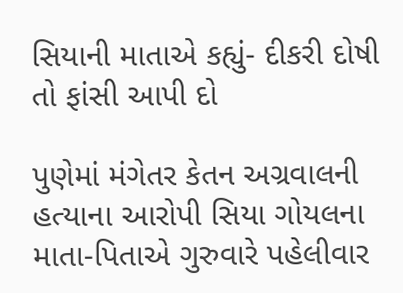સિયાની માતાએ કહ્યું- દીકરી દોષી તો ફાંસી આપી દો

પુણેમાં મંગેતર કેતન અગ્રવાલની હત્યાના આરોપી સિયા ગોયલના માતા-પિતાએ ગુરુવારે પહેલીવાર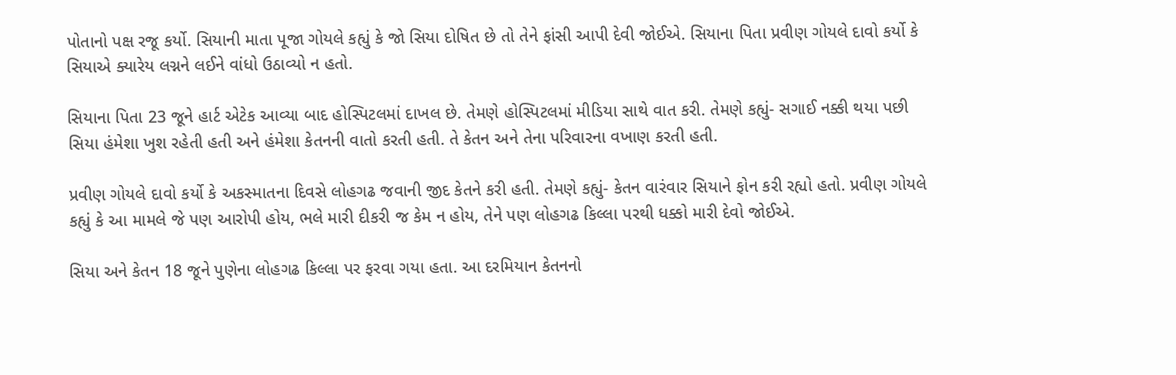પોતાનો પક્ષ રજૂ કર્યો. સિયાની માતા પૂજા ગોયલે કહ્યું કે જો સિયા દોષિત છે તો તેને ફાંસી આપી દેવી જોઈએ. સિયાના પિતા પ્રવીણ ગોયલે દાવો કર્યો કે સિયાએ ક્યારેય લગ્નને લઈને વાંધો ઉઠાવ્યો ન હતો.

સિયાના પિતા 23 જૂને હાર્ટ એટેક આવ્યા બાદ હોસ્પિટલમાં દાખલ છે. તેમણે હોસ્પિટલમાં મીડિયા સાથે વાત કરી. તેમણે કહ્યું- સગાઈ નક્કી થયા પછી સિયા હંમેશા ખુશ રહેતી હતી અને હંમેશા કેતનની વાતો કરતી હતી. તે કેતન અને તેના પરિવારના વખાણ કરતી હતી.

પ્રવીણ ગોયલે દાવો કર્યો કે અકસ્માતના દિવસે લોહગઢ જવાની જીદ કેતને કરી હતી. તેમણે કહ્યું- કેતન વારંવાર સિયાને ફોન કરી રહ્યો હતો. પ્રવીણ ગોયલે કહ્યું કે આ મામલે જે પણ આરોપી હોય, ભલે મારી દીકરી જ કેમ ન હોય, તેને પણ લોહગઢ કિલ્લા પરથી ધક્કો મારી દેવો જોઈએ.

સિયા અને કેતન 18 જૂને પુણેના લોહગઢ કિલ્લા પર ફરવા ગયા હતા. આ દરમિયાન કેતનનો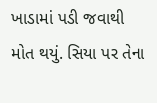ખાડામાં પડી જવાથી મોત થયું. સિયા પર તેના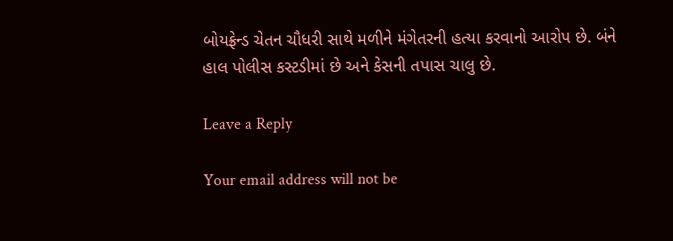બોયફ્રેન્ડ ચેતન ચૌધરી સાથે મળીને મંગેતરની હત્યા કરવાનો આરોપ છે. બંને હાલ પોલીસ કસ્ટડીમાં છે અને કેસની તપાસ ચાલુ છે.

Leave a Reply

Your email address will not be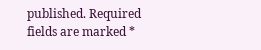published. Required fields are marked *